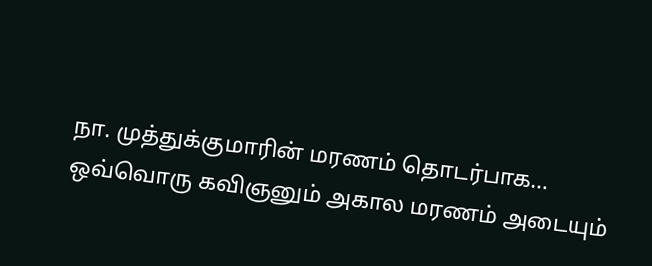நா. முத்துக்குமாரின் மரணம் தொடர்பாக…
ஒவ்வொரு கவிஞனும் அகால மரணம் அடையும்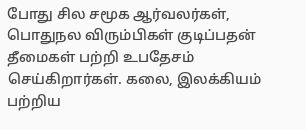போது சில சமூக ஆர்வலர்கள், பொதுநல விரும்பிகள் குடிப்பதன் தீமைகள் பற்றி உபதேசம் செய்கிறார்கள். கலை, இலக்கியம் பற்றிய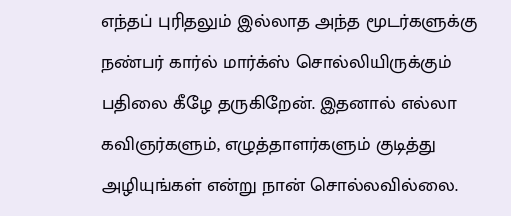எந்தப் புரிதலும் இல்லாத அந்த மூடர்களுக்கு நண்பர் கார்ல் மார்க்ஸ் சொல்லியிருக்கும் பதிலை கீழே தருகிறேன். இதனால் எல்லா கவிஞர்களும், எழுத்தாளர்களும் குடித்து அழியுங்கள் என்று நான் சொல்லவில்லை.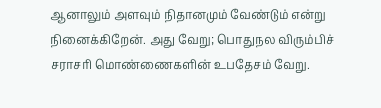ஆனாலும் அளவும் நிதானமும் வேண்டும் என்று நினைக்கிறேன். அது வேறு; பொதுநல விரும்பிச் சராசரி மொண்ணைகளின் உபதேசம் வேறு.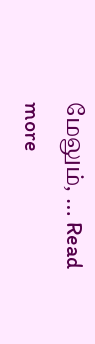மேலும், … Read more